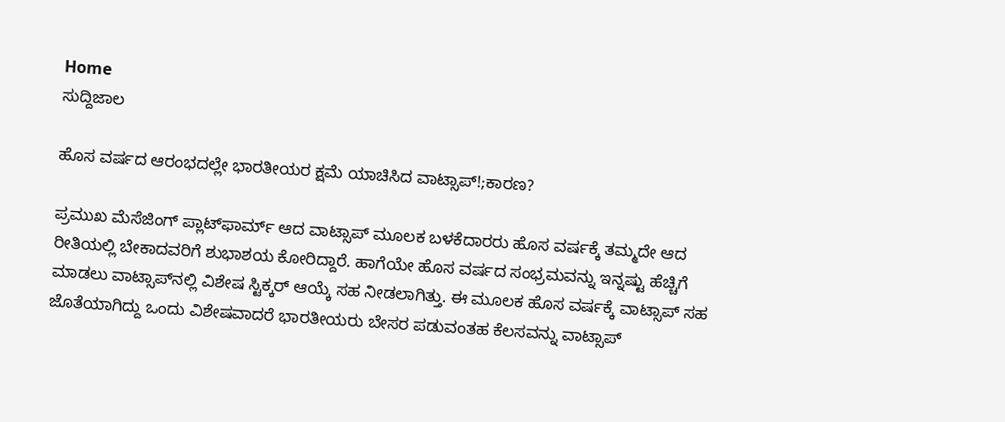Home
ಸುದ್ದಿಜಾಲ

ಹೊಸ ವರ್ಷದ ಆರಂಭದಲ್ಲೇ ಭಾರತೀಯರ ಕ್ಷಮೆ ಯಾಚಿಸಿದ ವಾಟ್ಸಾಪ್‌!;ಕಾರಣ?

ಪ್ರಮುಖ ಮೆಸೆಜಿಂಗ್ ಪ್ಲಾಟ್‌ಫಾರ್ಮ್‌ ಆದ ವಾಟ್ಸಾಪ್‌ ಮೂಲಕ ಬಳಕೆದಾರರು ಹೊಸ ವರ್ಷಕ್ಕೆ ತಮ್ಮದೇ ಆದ ರೀತಿಯಲ್ಲಿ ಬೇಕಾದವರಿಗೆ ಶುಭಾಶಯ ಕೋರಿದ್ದಾರೆ. ಹಾಗೆಯೇ ಹೊಸ ವರ್ಷದ ಸಂಭ್ರಮವನ್ನು ಇನ್ನಷ್ಟು ಹೆಚ್ಚಿಗೆ ಮಾಡಲು ವಾಟ್ಸಾಪ್‌ನಲ್ಲಿ ವಿಶೇಷ ಸ್ಟಿಕ್ಕರ್‌ ಆಯ್ಕೆ ಸಹ ನೀಡಲಾಗಿತ್ತು. ಈ ಮೂಲಕ ಹೊಸ ವರ್ಷಕ್ಕೆ ವಾಟ್ಸಾಪ್‌ ಸಹ ಜೊತೆಯಾಗಿದ್ದು ಒಂದು ವಿಶೇಷವಾದರೆ ಭಾರತೀಯರು ಬೇಸರ ಪಡುವಂತಹ ಕೆಲಸವನ್ನು ವಾಟ್ಸಾಪ್‌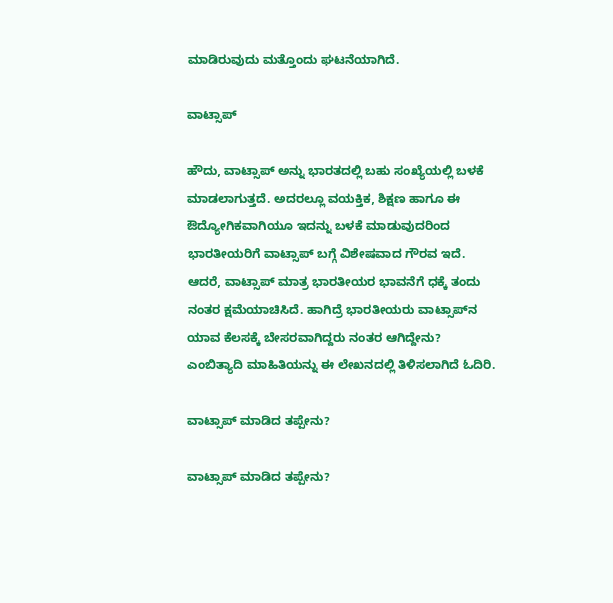ಮಾಡಿರುವುದು ಮತ್ತೊಂದು ಘಟನೆಯಾಗಿದೆ.

ವಾಟ್ಸಾಪ್‌

ಹೌದು, ವಾಟ್ಸಾಪ್‌ ಅನ್ನು ಭಾರತದಲ್ಲಿ ಬಹು ಸಂಖ್ಯೆಯಲ್ಲಿ ಬಳಕೆ ಮಾಡಲಾಗುತ್ತದೆ. ಅದರಲ್ಲೂ ವಯಕ್ತಿಕ, ಶಿಕ್ಷಣ ಹಾಗೂ ಈ ಔದ್ಯೋಗಿಕವಾಗಿಯೂ ಇದನ್ನು ಬಳಕೆ ಮಾಡುವುದರಿಂದ ಭಾರತೀಯರಿಗೆ ವಾಟ್ಸಾಪ್‌ ಬಗ್ಗೆ ವಿಶೇಷವಾದ ಗೌರವ ಇದೆ. ಆದರೆ, ವಾಟ್ಸಾಪ್‌ ಮಾತ್ರ ಭಾರತೀಯರ ಭಾವನೆಗೆ ಧಕ್ಕೆ ತಂದು ನಂತರ ಕ್ಷಮೆಯಾಚಿಸಿದೆ. ಹಾಗಿದ್ರೆ ಭಾರತೀಯರು ವಾಟ್ಸಾಪ್‌ನ ಯಾವ ಕೆಲಸಕ್ಕೆ ಬೇಸರವಾಗಿದ್ದರು ನಂತರ ಆಗಿದ್ದೇನು? ಎಂಬಿತ್ಯಾದಿ ಮಾಹಿತಿಯನ್ನು ಈ ಲೇಖನದಲ್ಲಿ ತಿಳಿಸಲಾಗಿದೆ ಓದಿರಿ.

ವಾಟ್ಸಾಪ್‌ ಮಾಡಿದ ತಪ್ಪೇನು?

ವಾಟ್ಸಾಪ್‌ ಮಾಡಿದ ತಪ್ಪೇನು?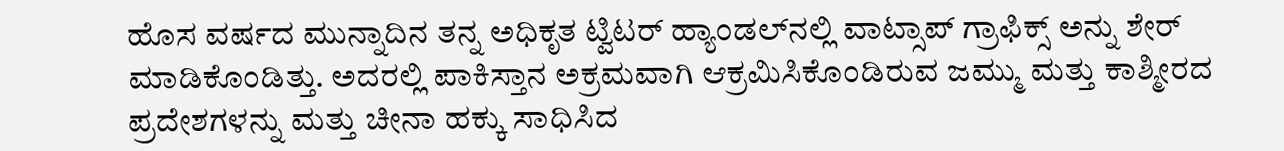ಹೊಸ ವರ್ಷದ ಮುನ್ನಾದಿನ ತನ್ನ ಅಧಿಕೃತ ಟ್ವಿಟರ್ ಹ್ಯಾಂಡಲ್‌ನಲ್ಲಿ ವಾಟ್ಸಾಪ್‌ ಗ್ರಾಫಿಕ್ಸ್‌ ಅನ್ನು ಶೇರ್‌ ಮಾಡಿಕೊಂಡಿತ್ತು. ಅದರಲ್ಲಿ ಪಾಕಿಸ್ತಾನ ಅಕ್ರಮವಾಗಿ ಆಕ್ರಮಿಸಿಕೊಂಡಿರುವ ಜಮ್ಮು ಮತ್ತು ಕಾಶ್ಮೀರದ ಪ್ರದೇಶಗಳನ್ನು ಮತ್ತು ಚೀನಾ ಹಕ್ಕು ಸಾಧಿಸಿದ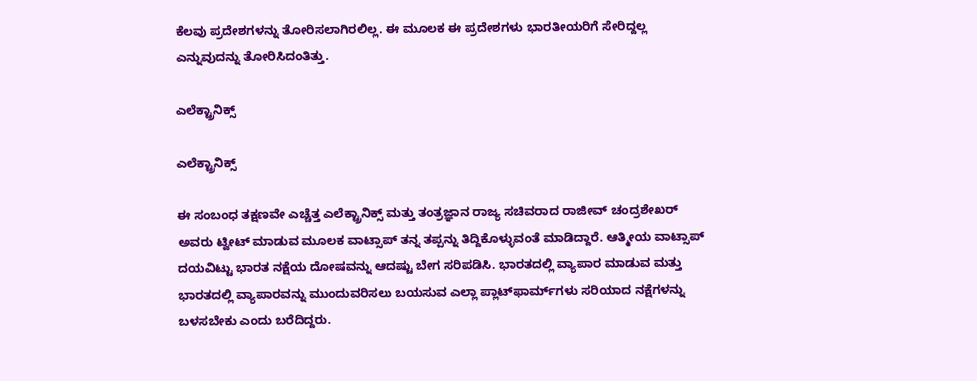ಕೆಲವು ಪ್ರದೇಶಗಳನ್ನು ತೋರಿಸಲಾಗಿರಲಿಲ್ಲ. ಈ ಮೂಲಕ ಈ ಪ್ರದೇಶಗಳು ಭಾರತೀಯರಿಗೆ ಸೇರಿದ್ದಲ್ಲ ಎನ್ನುವುದನ್ನು ತೋರಿಸಿದಂತಿತ್ತು.

ಎಲೆಕ್ಟ್ರಾನಿಕ್ಸ್

ಎಲೆಕ್ಟ್ರಾನಿಕ್ಸ್

ಈ ಸಂಬಂಧ ತಕ್ಷಣವೇ ಎಚ್ಚೆತ್ತ ಎಲೆಕ್ಟ್ರಾನಿಕ್ಸ್ ಮತ್ತು ತಂತ್ರಜ್ಞಾನ ರಾಜ್ಯ ಸಚಿವರಾದ ರಾಜೀವ್‌ ಚಂದ್ರಶೇಖರ್‌ ಅವರು ಟ್ವೀಟ್‌ ಮಾಡುವ ಮೂಲಕ ವಾಟ್ಸಾಪ್‌ ತನ್ನ ತಪ್ಪನ್ನು ತಿದ್ದಿಕೊಳ್ಳುವಂತೆ ಮಾಡಿದ್ದಾರೆ. ಆತ್ಮೀಯ ವಾಟ್ಸಾಪ್‌ ದಯವಿಟ್ಟು ಭಾರತ ನಕ್ಷೆಯ ದೋಷವನ್ನು ಆದಷ್ಟು ಬೇಗ ಸರಿಪಡಿಸಿ. ಭಾರತದಲ್ಲಿ ವ್ಯಾಪಾರ ಮಾಡುವ ಮತ್ತು ಭಾರತದಲ್ಲಿ ವ್ಯಾಪಾರವನ್ನು ಮುಂದುವರಿಸಲು ಬಯಸುವ ಎಲ್ಲಾ ಪ್ಲಾಟ್‌ಫಾರ್ಮ್‌ಗಳು ಸರಿಯಾದ ನಕ್ಷೆಗಳನ್ನು ಬಳಸಬೇಕು ಎಂದು ಬರೆದಿದ್ದರು.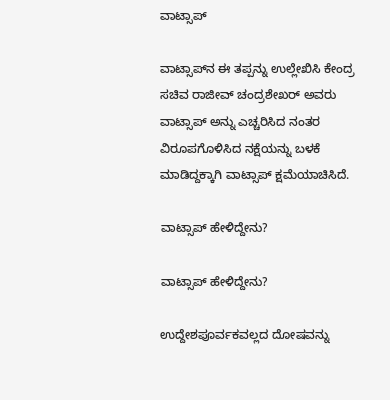ವಾಟ್ಸಾಪ್‌

ವಾಟ್ಸಾಪ್‌ನ ಈ ತಪ್ಪನ್ನು ಉಲ್ಲೇಖಿಸಿ ಕೇಂದ್ರ ಸಚಿವ ರಾಜೀವ್ ಚಂದ್ರಶೇಖರ್ ಅವರು ವಾಟ್ಸಾಪ್‌ ಅನ್ನು ಎಚ್ಚರಿಸಿದ ನಂತರ ವಿರೂಪಗೊಳಿಸಿದ ನಕ್ಷೆಯನ್ನು ಬಳಕೆ ಮಾಡಿದ್ದಕ್ಕಾಗಿ ವಾಟ್ಸಾಪ್‌ ಕ್ಷಮೆಯಾಚಿಸಿದೆ.

ವಾಟ್ಸಾಪ್‌ ಹೇಳಿದ್ದೇನು?

ವಾಟ್ಸಾಪ್‌ ಹೇಳಿದ್ದೇನು?

ಉದ್ದೇಶಪೂರ್ವಕವಲ್ಲದ ದೋಷವನ್ನು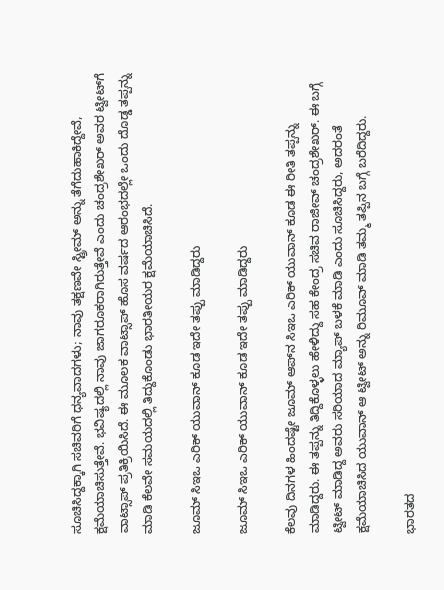ಸೂಚಿಸಿದ್ದಕ್ಕಾಗಿ ಸಚಿವರಿಗೆ ಧನ್ಯವಾದಗಳು; ನಾವು ತಕ್ಷಣವೇ ಸ್ಟ್ರೀಮ್ ಅನ್ನು ತೆಗೆದುಹಾಕಿದ್ದೇವೆ, ಕ್ಷಮೆಯಾಚಿಸುತ್ತೇವೆ. ಭವಿಷ್ಯದಲ್ಲಿ ನಾವು ಜಾಗರೂಕರಾಗಿರುತ್ತೇವೆ ಎಂದು ಚಂದ್ರಶೇಖರ್ ಅವರ ಟ್ವೀಟ್‌ಗೆ ವಾಟ್ಸಾಪ್ ಪ್ರತಿಕ್ರಿಯಿಸಿದೆ. ಈ ಮೂಲಕ ವಾಟ್ಸಾಪ್‌ ಹೊಸ ವರ್ಷದ ಆರಂಭದಲ್ಲೇ ಒಂದು ದೊಡ್ಡ ತಪ್ಪನ್ನು ಮಾಡಿ ಕೆಲವೇ ಸಮಯದಲ್ಲಿ ತಿದ್ದುಕೊಂಡು ಭಾರತೀಯರ ಕ್ಷಮೆಯಾಚಿಸಿದೆ.

ಜೂಮ್ ಸಿಇಒ ಎರಿಕ್ ಯುವಾನ್ ಕೂಡ ಇದೇ ತಪ್ಪು ಮಾಡಿದ್ದರು

ಜೂಮ್ ಸಿಇಒ ಎರಿಕ್ ಯುವಾನ್ ಕೂಡ ಇದೇ ತಪ್ಪು ಮಾಡಿದ್ದರು

ಕೆಲವು ದಿನಗಳ ಹಿಂದಷ್ಟೇ ಜೂಮ್‌ ಆಪ್‌ನ ಸಿಇಒ ಎರಿಕ್ ಯುವಾನ್ ಕೂಡ ಈ ರೀತಿ ತಪ್ಪನ್ನು ಮಾಡಿದ್ದರು. ಈ ತಪ್ಪನ್ನು ತಿದ್ದಿಕೊಳ್ಳಲು ಹೇಳಿದ್ದು ಸಹ ಕೇಂದ್ರ ಸಚಿವ ರಾಜೀವ್ ಚಂದ್ರಶೇಖರ್. ಈ ಬಗ್ಗೆ ಟ್ವೀಟ್‌ ಮಾಡಿದ್ದ ಅವರು ಸರಿಯಾದ ಮ್ಯಾಪ್‌ ಬಳಕೆ ಮಾಡಿ ಎಂದು ಸೂಚಿಸಿದ್ದರು, ಅದರಂತೆ ಕ್ಷಮೆಯಾಚಿಸಿದ ಯುವಾನ್ ಆ ಟ್ವೀಟ್‌ ಅನ್ನು ರಿಮೂವ್‌ ಮಾಡಿ ತಮ್ಮ ತಪ್ಪಿನ ಬಗ್ಗೆ ಬರೆದಿದ್ದರು.

ಭಾರತದ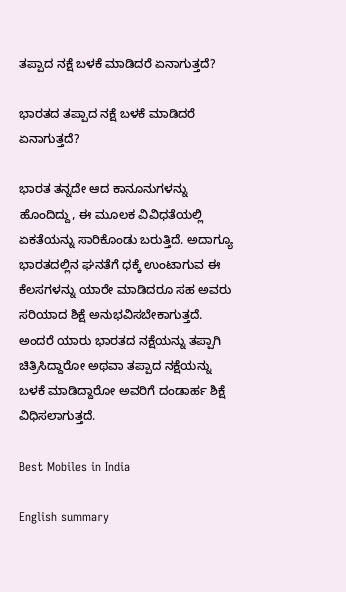ತಪ್ಪಾದ ನಕ್ಷೆ ಬಳಕೆ ಮಾಡಿದರೆ ಏನಾಗುತ್ತದೆ?

ಭಾರತದ ತಪ್ಪಾದ ನಕ್ಷೆ ಬಳಕೆ ಮಾಡಿದರೆ ಏನಾಗುತ್ತದೆ?

ಭಾರತ ತನ್ನದೇ ಆದ ಕಾನೂನುಗಳನ್ನು ಹೊಂದಿದ್ದು, ಈ ಮೂಲಕ ವಿವಿಧತೆಯಲ್ಲಿ ಏಕತೆಯನ್ನು ಸಾರಿಕೊಂಡು ಬರುತ್ತಿದೆ. ಅದಾಗ್ಯೂ ಭಾರತದಲ್ಲಿನ ಘನತೆಗೆ ಧಕ್ಕೆ ಉಂಟಾಗುವ ಈ ಕೆಲಸಗಳನ್ನು ಯಾರೇ ಮಾಡಿದರೂ ಸಹ ಅವರು ಸರಿಯಾದ ಶಿಕ್ಷೆ ಅನುಭವಿಸಬೇಕಾಗುತ್ತದೆ. ಅಂದರೆ ಯಾರು ಭಾರತದ ನಕ್ಷೆಯನ್ನು ತಪ್ಪಾಗಿ ಚಿತ್ರಿಸಿದ್ದಾರೋ ಅಥವಾ ತಪ್ಪಾದ ನಕ್ಷೆಯನ್ನು ಬಳಕೆ ಮಾಡಿದ್ದಾರೋ ಅವರಿಗೆ ದಂಡಾರ್ಹ ಶಿಕ್ಷೆ ವಿಧಿಸಲಾಗುತ್ತದೆ.

Best Mobiles in India

English summary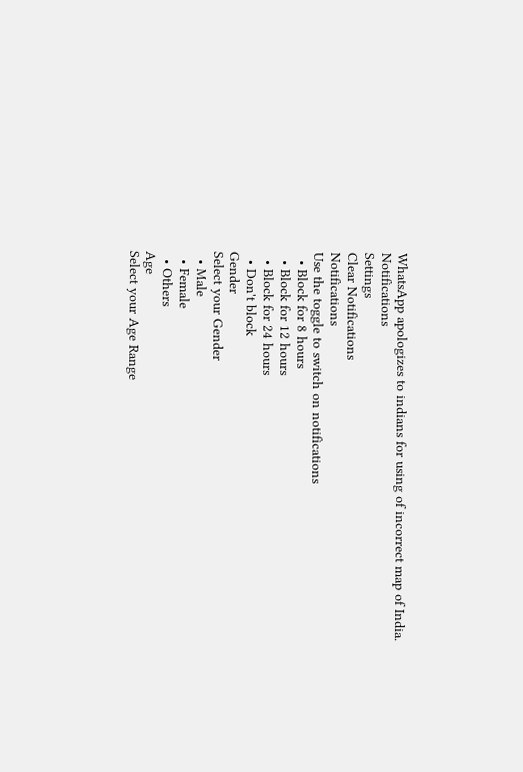WhatsApp apologizes to indians for using of incorrect map of India.
Notifications
Settings
Clear Notifications
Notifications
Use the toggle to switch on notifications
  • Block for 8 hours
  • Block for 12 hours
  • Block for 24 hours
  • Don't block
Gender
Select your Gender
  • Male
  • Female
  • Others
Age
Select your Age Range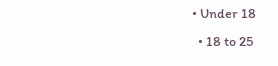• Under 18
  • 18 to 25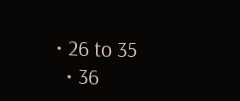• 26 to 35
  • 36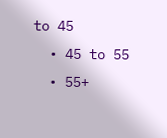to 45
  • 45 to 55
  • 55+